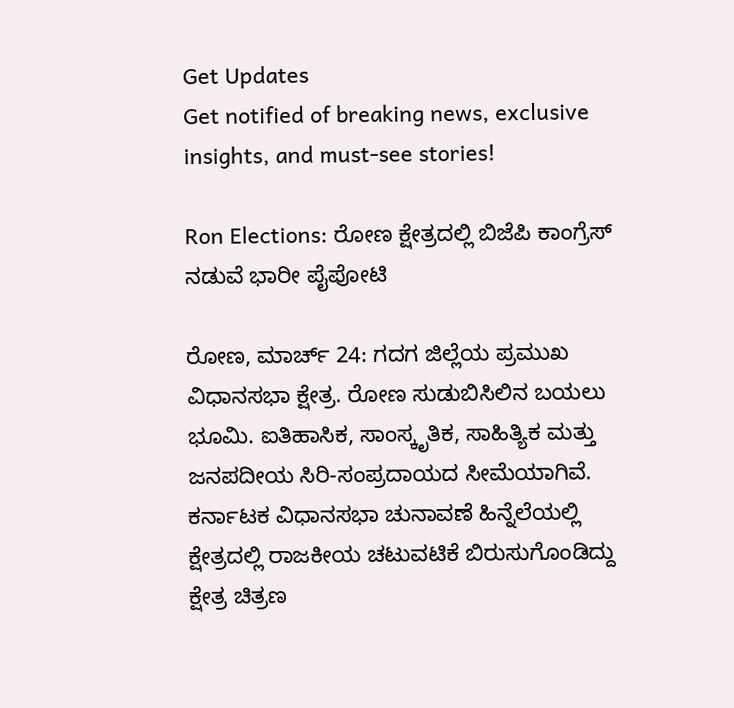Get Updates
Get notified of breaking news, exclusive insights, and must-see stories!

Ron Elections: ರೋಣ ಕ್ಷೇತ್ರದಲ್ಲಿ ಬಿಜೆಪಿ ಕಾಂಗ್ರೆಸ್ ನಡುವೆ ಭಾರೀ ಪೈಪೋಟಿ

ರೋಣ, ಮಾರ್ಚ್‌ 24: ಗದಗ ಜಿಲ್ಲೆಯ ಪ್ರಮುಖ ವಿಧಾನಸಭಾ ಕ್ಷೇತ್ರ. ರೋಣ ಸುಡುಬಿಸಿಲಿನ ಬಯಲು ಭೂಮಿ. ಐತಿಹಾಸಿಕ, ಸಾಂಸ್ಕೃತಿಕ, ಸಾಹಿತ್ಯಿಕ ಮತ್ತು ಜನಪದೀಯ ಸಿರಿ-ಸಂಪ್ರದಾಯದ ಸೀಮೆಯಾಗಿವೆ. ಕರ್ನಾಟಕ ವಿಧಾನಸಭಾ ಚುನಾವಣೆ ಹಿನ್ನೆಲೆಯಲ್ಲಿ ಕ್ಷೇತ್ರದಲ್ಲಿ ರಾಜಕೀಯ ಚಟುವಟಿಕೆ ಬಿರುಸುಗೊಂಡಿದ್ದು ಕ್ಷೇತ್ರ ಚಿತ್ರಣ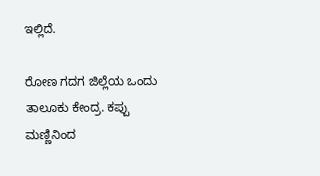ಇಲ್ಲಿದೆ.

ರೋಣ ಗದಗ ಜಿಲ್ಲೆಯ ಒಂದು ತಾಲೂಕು ಕೇಂದ್ರ. ಕಪ್ಪು ಮಣ್ಣಿನಿಂದ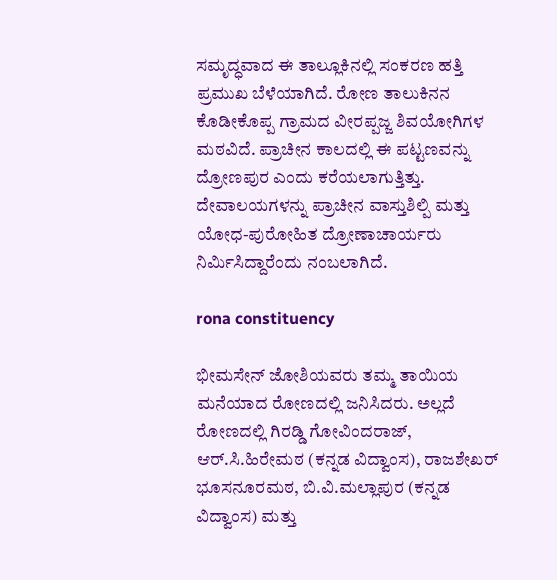ಸಮೃದ್ಧವಾದ ಈ ತಾಲ್ಲೂಕಿನಲ್ಲಿ ಸಂಕರಣ ಹತ್ತಿ ಪ್ರಮುಖ ಬೆಳೆಯಾಗಿದೆ. ರೋಣ ತಾಲುಕಿನನ ಕೊಡೀಕೊಪ್ಪ ಗ್ರಾಮದ ವೀರಪ್ಪಜ್ಜ ಶಿವಯೋಗಿಗಳ ಮಠವಿದೆ. ಪ್ರಾಚೀನ ಕಾಲದಲ್ಲಿ ಈ ಪಟ್ಟಣವನ್ನು ದ್ರೋಣಪುರ ಎಂದು ಕರೆಯಲಾಗುತ್ತಿತ್ತು. ದೇವಾಲಯಗಳನ್ನು ಪ್ರಾಚೀನ ವಾಸ್ತುಶಿಲ್ಪಿ ಮತ್ತು ಯೋಧ-ಪುರೋಹಿತ ದ್ರೋಣಾಚಾರ್ಯರು ನಿರ್ಮಿಸಿದ್ದಾರೆಂದು ನಂಬಲಾಗಿದೆ.

rona constituency

ಭೀಮಸೇನ್ ಜೋಶಿಯವರು ತಮ್ಮ ತಾಯಿಯ ಮನೆಯಾದ ರೋಣದಲ್ಲಿ ಜನಿಸಿದರು. ಅಲ್ಲದೆ ರೋಣದಲ್ಲಿ ಗಿರಡ್ಡಿ ಗೋವಿಂದರಾಜ್, ಆರ್.ಸಿ.ಹಿರೇಮಠ (ಕನ್ನಡ ವಿದ್ವಾಂಸ), ರಾಜಶೇಖರ್ ಭೂಸನೂರಮಠ, ಬಿ.ವಿ.ಮಲ್ಲಾಪುರ (ಕನ್ನಡ ವಿದ್ವಾಂಸ) ಮತ್ತು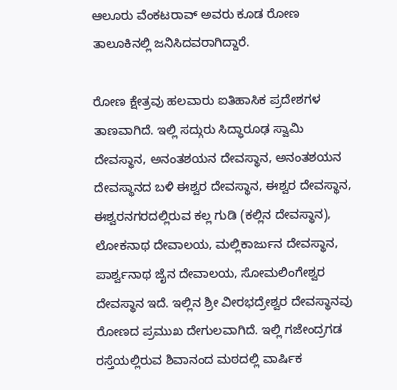ಆಲೂರು ವೆಂಕಟರಾವ್ ಅವರು ಕೂಡ ರೋಣ ತಾಲೂಕಿನಲ್ಲಿ ಜನಿಸಿದವರಾಗಿದ್ದಾರೆ.

ರೋಣ ಕ್ಷೇತ್ರವು ಹಲವಾರು ಐತಿಹಾಸಿಕ ಪ್ರದೇಶಗಳ ತಾಣವಾಗಿದೆ. ಇಲ್ಲಿ ಸದ್ಗುರು ಸಿದ್ಧಾರೂಢ ಸ್ವಾಮಿ ದೇವಸ್ಥಾನ, ಅನಂತಶಯನ ದೇವಸ್ಥಾನ, ಅನಂತಶಯನ ದೇವಸ್ಥಾನದ ಬಳಿ ಈಶ್ವರ ದೇವಸ್ಥಾನ, ಈಶ್ವರ ದೇವಸ್ಥಾನ, ಈಶ್ವರನಗರದಲ್ಲಿರುವ ಕಲ್ಲ ಗುಡಿ (ಕಲ್ಲಿನ ದೇವಸ್ಥಾನ), ಲೋಕನಾಥ ದೇವಾಲಯ, ಮಲ್ಲಿಕಾರ್ಜುನ ದೇವಸ್ಥಾನ, ಪಾರ್ಶ್ವನಾಥ ಜೈನ ದೇವಾಲಯ, ಸೋಮಲಿಂಗೇಶ್ವರ ದೇವಸ್ಥಾನ ಇದೆ. ಇಲ್ಲಿನ ಶ್ರೀ ವೀರಭದ್ರೇಶ್ವರ ದೇವಸ್ಥಾನವು ರೋಣದ ಪ್ರಮುಖ ದೇಗುಲವಾಗಿದೆ. ಇಲ್ಲಿ ಗಜೇಂದ್ರಗಡ ರಸ್ತೆಯಲ್ಲಿರುವ ಶಿವಾನಂದ ಮಠದಲ್ಲಿ ವಾರ್ಷಿಕ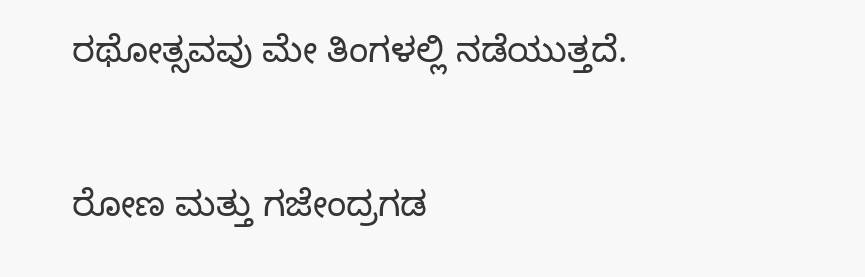ರಥೋತ್ಸವವು ಮೇ ತಿಂಗಳಲ್ಲಿ ನಡೆಯುತ್ತದೆ.

ರೋಣ ಮತ್ತು ಗಜೇಂದ್ರಗಡ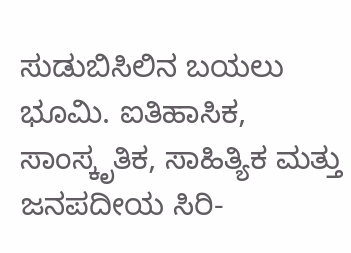ಸುಡುಬಿಸಿಲಿನ ಬಯಲು ಭೂಮಿ. ಐತಿಹಾಸಿಕ, ಸಾಂಸ್ಕೃತಿಕ, ಸಾಹಿತ್ಯಿಕ ಮತ್ತು ಜನಪದೀಯ ಸಿರಿ-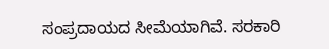ಸಂಪ್ರದಾಯದ ಸೀಮೆಯಾಗಿವೆ. ಸರಕಾರಿ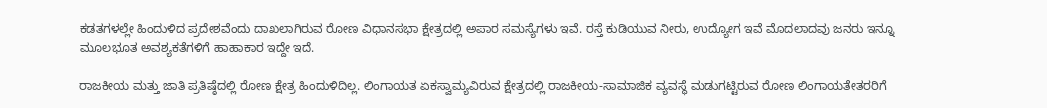ಕಡತಗಳಲ್ಲೇ ಹಿಂದುಳಿದ ಪ್ರದೇಶವೆಂದು ದಾಖಲಾಗಿರುವ ರೋಣ ವಿಧಾನಸಭಾ ಕ್ಷೇತ್ರದಲ್ಲಿ ಅಪಾರ ಸಮಸ್ಯೆಗಳು ಇವೆ. ರಸ್ತೆ ಕುಡಿಯುವ ನೀರು, ಉದ್ಯೋಗ ಇವೆ ಮೊದಲಾದವು ಜನರು ಇನ್ನೂ ಮೂಲಭೂತ ಅವಶ್ಯಕತೆಗಳಿಗೆ ಹಾಹಾಕಾರ ಇದ್ದೇ ಇದೆ.

ರಾಜಕೀಯ ಮತ್ತು ಜಾತಿ ಪ್ರತಿಷ್ಠೆದಲ್ಲಿ ರೋಣ ಕ್ಷೇತ್ರ ಹಿಂದುಳಿದಿಲ್ಲ. ಲಿಂಗಾಯತ ಏಕಸ್ವಾಮ್ಯವಿರುವ ಕ್ಷೇತ್ರದಲ್ಲಿ ರಾಜಕೀಯ-ಸಾಮಾಜಿಕ ವ್ಯವಸ್ಥೆ ಮಡುಗಟ್ಟಿರುವ ರೋಣ ಲಿಂಗಾಯತೇತರರಿಗೆ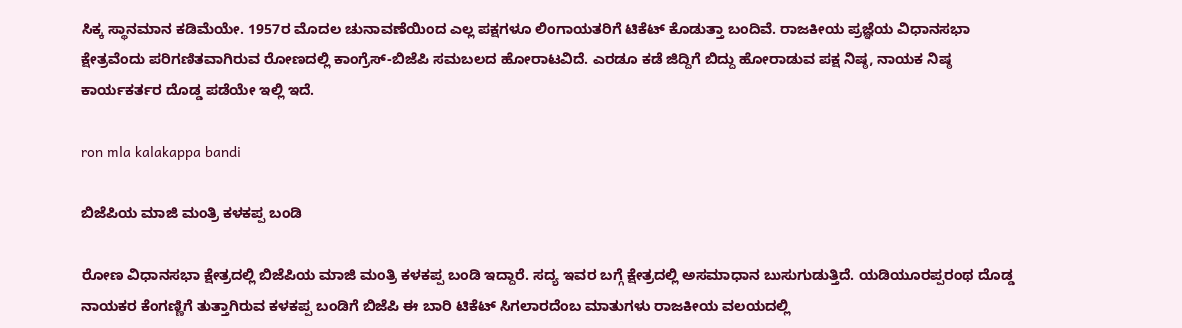ಸಿಕ್ಕ ಸ್ಥಾನಮಾನ ಕಡಿಮೆಯೇ. 1957ರ ಮೊದಲ ಚುನಾವಣೆಯಿಂದ ಎಲ್ಲ ಪಕ್ಷಗಳೂ ಲಿಂಗಾಯತರಿಗೆ ಟಿಕೆಟ್ ಕೊಡುತ್ತಾ ಬಂದಿವೆ. ರಾಜಕೀಯ ಪ್ರಜ್ಞೆಯ ವಿಧಾನಸಭಾ ಕ್ಷೇತ್ರವೆಂದು ಪರಿಗಣಿತವಾಗಿರುವ ರೋಣದಲ್ಲಿ ಕಾಂಗ್ರೆಸ್-ಬಿಜೆಪಿ ಸಮಬಲದ ಹೋರಾಟವಿದೆ. ಎರಡೂ ಕಡೆ ಜಿದ್ದಿಗೆ ಬಿದ್ದು ಹೋರಾಡುವ ಪಕ್ಷ ನಿಷ್ಠ, ನಾಯಕ ನಿಷ್ಠ ಕಾರ್ಯಕರ್ತರ ದೊಡ್ಡ ಪಡೆಯೇ ಇಲ್ಲಿ ಇದೆ.

ron mla kalakappa bandi

ಬಿಜೆಪಿಯ ಮಾಜಿ ಮಂತ್ರಿ ಕಳಕಪ್ಪ ಬಂಡಿ

ರೋಣ ವಿಧಾನಸಭಾ ಕ್ಷೇತ್ರದಲ್ಲಿ ಬಿಜೆಪಿಯ ಮಾಜಿ ಮಂತ್ರಿ ಕಳಕಪ್ಪ ಬಂಡಿ ಇದ್ದಾರೆ. ಸದ್ಯ ಇವರ ಬಗ್ಗೆ ಕ್ಷೇತ್ರದಲ್ಲಿ ಅಸಮಾಧಾನ ಬುಸುಗುಡುತ್ತಿದೆ. ಯಡಿಯೂರಪ್ಪರಂಥ ದೊಡ್ಡ ನಾಯಕರ ಕೆಂಗಣ್ಣಿಗೆ ತುತ್ತಾಗಿರುವ ಕಳಕಪ್ಪ ಬಂಡಿಗೆ ಬಿಜೆಪಿ ಈ ಬಾರಿ ಟಿಕೆಟ್ ಸಿಗಲಾರದೆಂಬ ಮಾತುಗಳು ರಾಜಕೀಯ ವಲಯದಲ್ಲಿ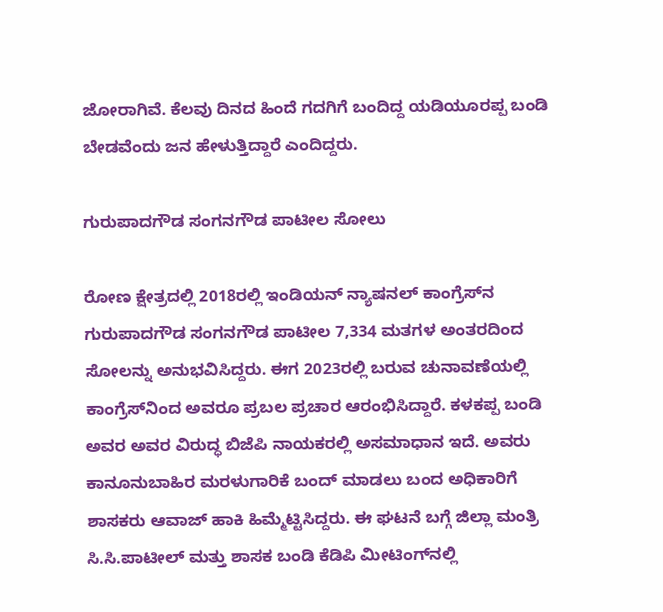ಜೋರಾಗಿವೆ. ಕೆಲವು ದಿನದ ಹಿಂದೆ ಗದಗಿಗೆ ಬಂದಿದ್ದ ಯಡಿಯೂರಪ್ಪ ಬಂಡಿ ಬೇಡವೆಂದು ಜನ ಹೇಳುತ್ತಿದ್ದಾರೆ ಎಂದಿದ್ದರು.

ಗುರುಪಾದಗೌಡ ಸಂಗನಗೌಡ ಪಾಟೀಲ ಸೋಲು

ರೋಣ ಕ್ಷೇತ್ರದಲ್ಲಿ 2018ರಲ್ಲಿ ಇಂಡಿಯನ್ ನ್ಯಾಷನಲ್ ಕಾಂಗ್ರೆಸ್‌ನ ಗುರುಪಾದಗೌಡ ಸಂಗನಗೌಡ ಪಾಟೀಲ 7,334 ಮತಗಳ ಅಂತರದಿಂದ ಸೋಲನ್ನು ಅನುಭವಿಸಿದ್ದರು. ಈಗ 2023ರಲ್ಲಿ ಬರುವ ಚುನಾವಣೆಯಲ್ಲಿ ಕಾಂಗ್ರೆಸ್‌ನಿಂದ ಅವರೂ ಪ್ರಬಲ ಪ್ರಚಾರ ಆರಂಭಿಸಿದ್ದಾರೆ. ಕಳಕಪ್ಪ ಬಂಡಿ ಅವರ ಅವರ ವಿರುದ್ಧ ಬಿಜೆಪಿ ನಾಯಕರಲ್ಲಿ ಅಸಮಾಧಾನ ಇದೆ. ಅವರು ಕಾನೂನುಬಾಹಿರ ಮರಳುಗಾರಿಕೆ ಬಂದ್ ಮಾಡಲು ಬಂದ ಅಧಿಕಾರಿಗೆ ಶಾಸಕರು ಆವಾಜ್ ಹಾಕಿ ಹಿಮ್ಮೆಟ್ಟಿಸಿದ್ದರು. ಈ ಘಟನೆ ಬಗ್ಗೆ ಜಿಲ್ಲಾ ಮಂತ್ರಿ ಸಿ.ಸಿ.ಪಾಟೀಲ್ ಮತ್ತು ಶಾಸಕ ಬಂಡಿ ಕೆಡಿಪಿ ಮೀಟಿಂಗ್‌ನಲ್ಲಿ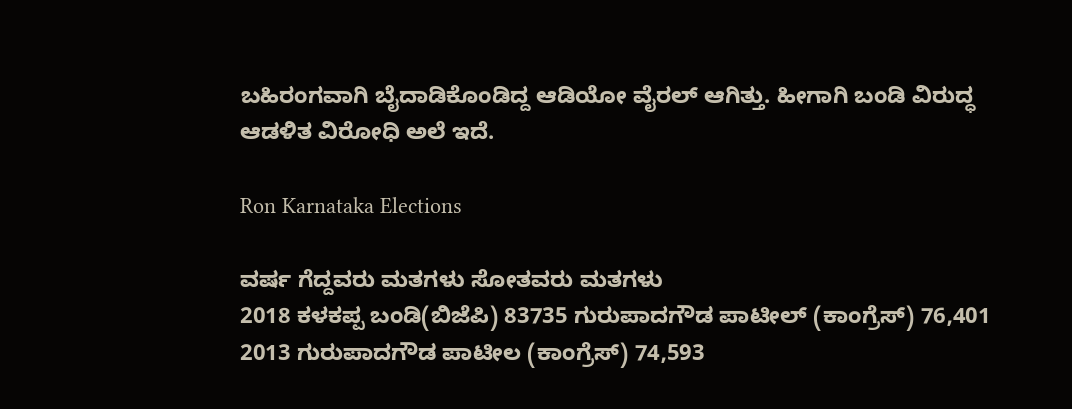ಬಹಿರಂಗವಾಗಿ ಬೈದಾಡಿಕೊಂಡಿದ್ದ ಆಡಿಯೋ ವೈರಲ್ ಆಗಿತ್ತು. ಹೀಗಾಗಿ ಬಂಡಿ ವಿರುದ್ಧ ಆಡಳಿತ ವಿರೋಧಿ ಅಲೆ ಇದೆ.

Ron Karnataka Elections

ವರ್ಷ ಗೆದ್ದವರು ಮತಗಳು ಸೋತವರು ಮತಗಳು
2018 ಕಳಕಪ್ಪ ಬಂಡಿ(ಬಿಜೆಪಿ) 83735 ಗುರುಪಾದಗೌಡ ಪಾಟೀಲ್‌ (ಕಾಂಗ್ರೆಸ್‌) 76,401
2013 ಗುರುಪಾದಗೌಡ ಪಾಟೀಲ (ಕಾಂಗ್ರೆಸ್‌) 74,593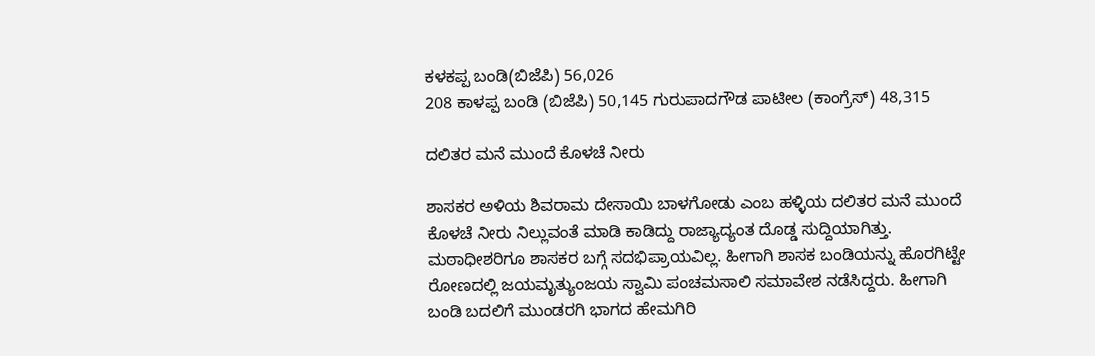ಕಳಕಪ್ಪ ಬಂಡಿ(ಬಿಜೆಪಿ) 56,026
208 ಕಾಳಪ್ಪ ಬಂಡಿ (ಬಿಜೆಪಿ) 50,145 ಗುರುಪಾದಗೌಡ ಪಾಟೀಲ (ಕಾಂಗ್ರೆಸ್‌) 48,315

ದಲಿತರ ಮನೆ ಮುಂದೆ ಕೊಳಚೆ ನೀರು

ಶಾಸಕರ ಅಳಿಯ ಶಿವರಾಮ ದೇಸಾಯಿ ಬಾಳಗೋಡು ಎಂಬ ಹಳ್ಳಿಯ ದಲಿತರ ಮನೆ ಮುಂದೆ ಕೊಳಚೆ ನೀರು ನಿಲ್ಲುವಂತೆ ಮಾಡಿ ಕಾಡಿದ್ದು ರಾಜ್ಯಾದ್ಯಂತ ದೊಡ್ಡ ಸುದ್ದಿಯಾಗಿತ್ತು. ಮಠಾಧೀಶರಿಗೂ ಶಾಸಕರ ಬಗ್ಗೆ ಸದಭಿಪ್ರಾಯವಿಲ್ಲ. ಹೀಗಾಗಿ ಶಾಸಕ ಬಂಡಿಯನ್ನು ಹೊರಗಿಟ್ಟೇ ರೋಣದಲ್ಲಿ ಜಯಮೃತ್ಯುಂಜಯ ಸ್ವಾಮಿ ಪಂಚಮಸಾಲಿ ಸಮಾವೇಶ ನಡೆಸಿದ್ದರು. ಹೀಗಾಗಿ ಬಂಡಿ ಬದಲಿಗೆ ಮುಂಡರಗಿ ಭಾಗದ ಹೇಮಗಿರಿ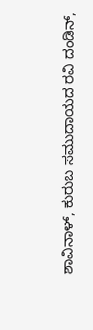ಶಾವಿನಾಳ್, ಕುರುಬ ಸಮುದಾಯದ ರವಿ ದಂಡಿನ್,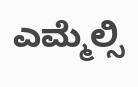ಎಮ್ಮೆಲ್ಸಿ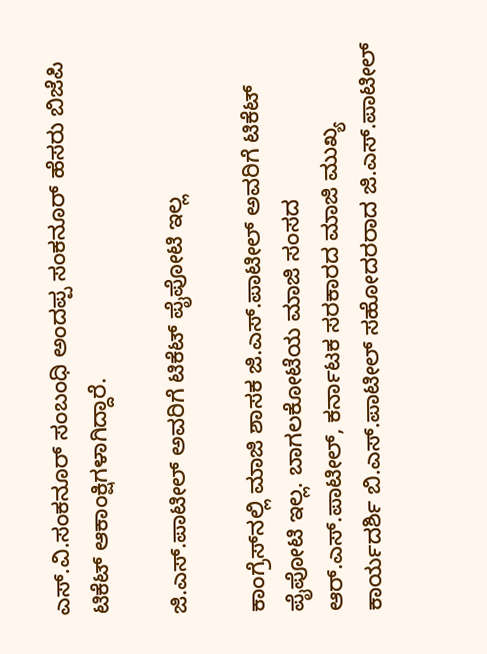ಎಸ್.ವಿ.ಸಂಕನೂರ್ ಸಂಬಂಧಿ ಅಂದಪ್ಪ ಸಂಕನೂರ್ ಹೆಸರು ಬಿಜೆಪಿ ಟಿಕೆಟ್‌ ಆಕಾಂಕ್ಷಿಗಳಾಗಿದ್ದಾರೆ.

ಜಿ.ಎಸ್.ಪಾಟೀಲ್ ಅವರಿಗೆ ಟಿಕೆಟ್ ಪೈಪೋಟಿ ಇಲ್ಲ

ಕಾಂಗ್ರೆಸ್‌ನಲ್ಲಿ ಮಾಜಿ ಶಾಸಕ ಜಿ.ಎಸ್.ಪಾಟೀಲ್ ಅವರಿಗೆ ಟಿಕೆಟ್ ಪೈಪೋಟಿ ಇಲ್ಲ. ಬಾಗಲಕೋಟೆಯ ಮಾಜಿ ಸಂಸದ ಆರ್.ಎಸ್.ಪಾಟೀಲ್, ಕರ್ನಾಟಕ ಸರಕಾರದ ಮಾಜಿ ಮುಖ್ಯ ಕಾರ್ಯದರ್ಶಿ ಬಿ.ಎಸ್.ಪಾಟೀಲ್ ಸಹೋದರರಾದ ಜಿ.ಎಸ್.ಪಾಟೀಲ್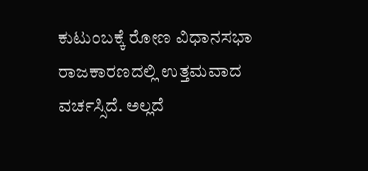ಕುಟುಂಬಕ್ಕೆ ರೋಣ ವಿಧಾನಸಭಾ ರಾಜಕಾರಣದಲ್ಲಿ ಉತ್ತಮವಾದ ವರ್ಚಸ್ಸಿದೆ. ಅಲ್ಲದೆ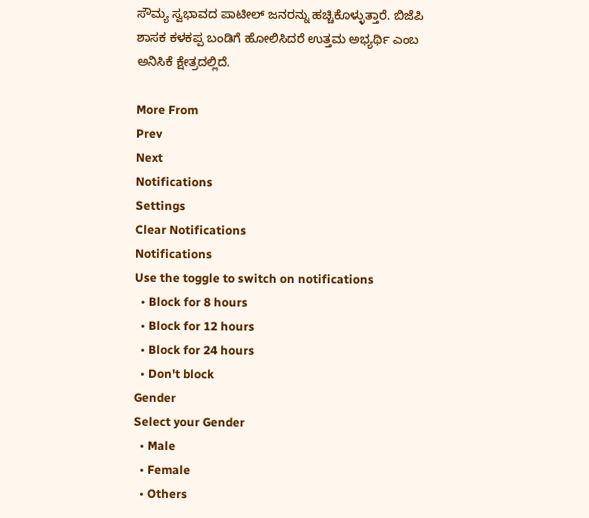ಸೌಮ್ಯ ಸ್ವಭಾವದ ಪಾಟೀಲ್ ಜನರನ್ನು ಹಚ್ಚಿಕೊಳ್ಳುತ್ತಾರೆ. ಬಿಜೆಪಿ ಶಾಸಕ ಕಳಕಪ್ಪ ಬಂಡಿಗೆ ಹೋಲಿಸಿದರೆ ಉತ್ತಮ ಅಭ್ಯರ್ಥಿ ಎಂಬ ಅನಿಸಿಕೆ ಕ್ಷೇತ್ರದಲ್ಲಿದೆ.

More From
Prev
Next
Notifications
Settings
Clear Notifications
Notifications
Use the toggle to switch on notifications
  • Block for 8 hours
  • Block for 12 hours
  • Block for 24 hours
  • Don't block
Gender
Select your Gender
  • Male
  • Female
  • Others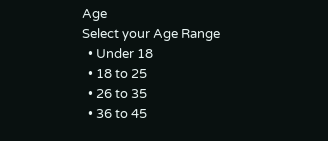Age
Select your Age Range
  • Under 18
  • 18 to 25
  • 26 to 35
  • 36 to 45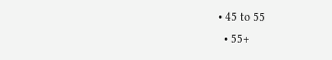• 45 to 55
  • 55+